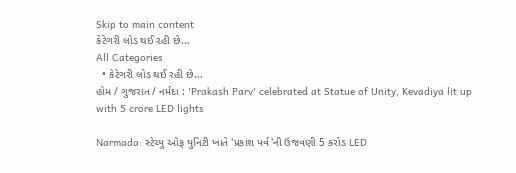Skip to main content
કેટેગરી લોડ થઈ રહી છે...
All Categories
  • કેટેગરી લોડ થઈ રહી છે...
હોમ / ગુજરાત / નર્મદા : 'Prakash Parv' celebrated at Statue of Unity, Kevadiya lit up with 5 crore LED lights

Narmada: સ્ટેચ્યુ ઓફ યુનિટી ખાતે 'પ્રકાશ પર્વ'ની ઉજવણી 5 કરોડ LED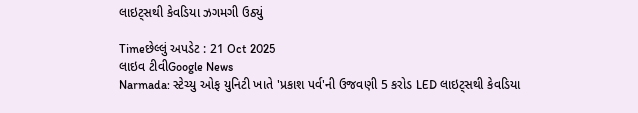લાઇટ્સથી કેવડિયા ઝગમગી ઉઠ્યું

Timeછેલ્લું અપડેટ : 21 Oct 2025
લાઇવ ટીવીGoogle News
Narmada: સ્ટેચ્યુ ઓફ યુનિટી ખાતે 'પ્રકાશ પર્વ'ની ઉજવણી 5 કરોડ LED લાઇટ્સથી કેવડિયા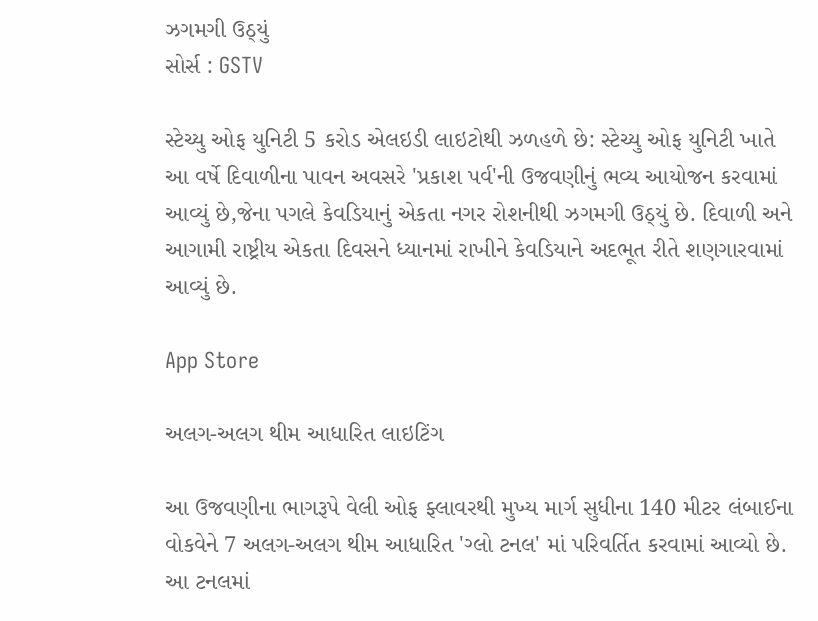ઝગમગી ઉઠ્યું
સોર્સ : GSTV

સ્ટેચ્યુ ઓફ યુનિટી 5 કરોડ એલઇડી લાઇટોથી ઝળહળે છે: સ્ટેચ્યુ ઓફ યુનિટી ખાતે આ વર્ષે દિવાળીના પાવન અવસરે 'પ્રકાશ પર્વ'ની ઉજવણીનું ભવ્ય આયોજન કરવામાં આવ્યું છે,જેના પગલે કેવડિયાનું એકતા નગર રોશનીથી ઝગમગી ઉઠ્યું છે. દિવાળી અને આગામી રાષ્ટ્રીય એકતા દિવસને ધ્યાનમાં રાખીને કેવડિયાને અદભૂત રીતે શણગારવામાં આવ્યું છે.

App Store

અલગ-અલગ થીમ આધારિત લાઇટિંગ

આ ઉજવણીના ભાગરૂપે વેલી ઓફ ફ્લાવરથી મુખ્ય માર્ગ સુધીના 140 મીટર લંબાઈના વોકવેને 7 અલગ-અલગ થીમ આધારિત 'ગ્લો ટનલ' માં પરિવર્તિત કરવામાં આવ્યો છે. આ ટનલમાં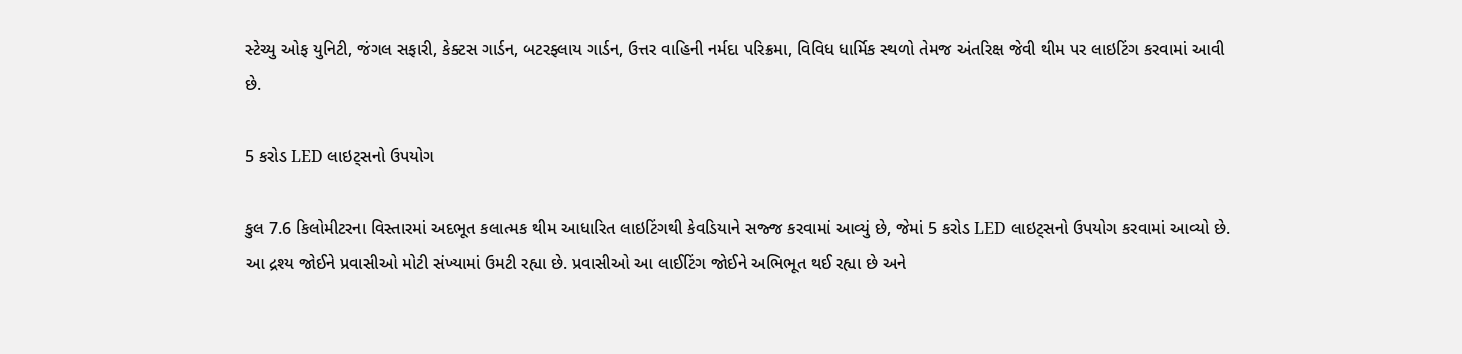સ્ટેચ્યુ ઓફ યુનિટી, જંગલ સફારી, કેક્ટસ ગાર્ડન, બટરફ્લાય ગાર્ડન, ઉત્તર વાહિની નર્મદા પરિક્રમા, વિવિધ ધાર્મિક સ્થળો તેમજ અંતરિક્ષ જેવી થીમ પર લાઇટિંગ કરવામાં આવી છે.

5 કરોડ LED લાઇટ્સનો ઉપયોગ

કુલ 7.6 કિલોમીટરના વિસ્તારમાં અદભૂત કલાત્મક થીમ આધારિત લાઇટિંગથી કેવડિયાને સજ્જ કરવામાં આવ્યું છે, જેમાં 5 કરોડ LED લાઇટ્સનો ઉપયોગ કરવામાં આવ્યો છે. આ દ્રશ્ય જોઈને પ્રવાસીઓ મોટી સંખ્યામાં ઉમટી રહ્યા છે. પ્રવાસીઓ આ લાઈટિંગ જોઈને અભિભૂત થઈ રહ્યા છે અને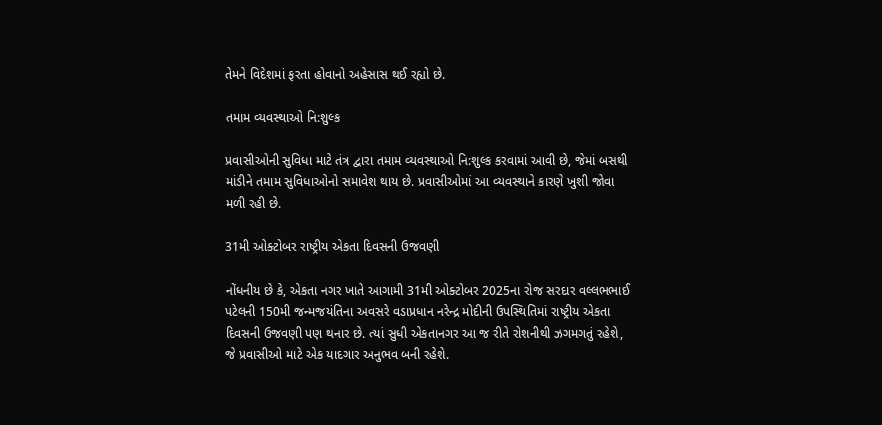તેમને વિદેશમાં ફરતા હોવાનો અહેસાસ થઈ રહ્યો છે.

તમામ વ્યવસ્થાઓ નિ:શુલ્ક

પ્રવાસીઓની સુવિધા માટે તંત્ર દ્વારા તમામ વ્યવસ્થાઓ નિ:શુલ્ક કરવામાં આવી છે, જેમાં બસથી માંડીને તમામ સુવિધાઓનો સમાવેશ થાય છે. પ્રવાસીઓમાં આ વ્યવસ્થાને કારણે ખુશી જોવા મળી રહી છે.

31મી ઓક્ટોબર રાષ્ટ્રીય એકતા દિવસની ઉજવણી

નોંધનીય છે કે, એકતા નગર ખાતે આગામી 31મી ઓક્ટોબર 2025ના રોજ સરદાર વલ્લભભાઈ પટેલની 150મી જન્મજયંતિના અવસરે વડાપ્રધાન નરેન્દ્ર મોદીની ઉપસ્થિતિમાં રાષ્ટ્રીય એકતા દિવસની ઉજવણી પણ થનાર છે. ત્યાં સુધી એકતાનગર આ જ રીતે રોશનીથી ઝગમગતું રહેશે, જે પ્રવાસીઓ માટે એક યાદગાર અનુભવ બની રહેશે.